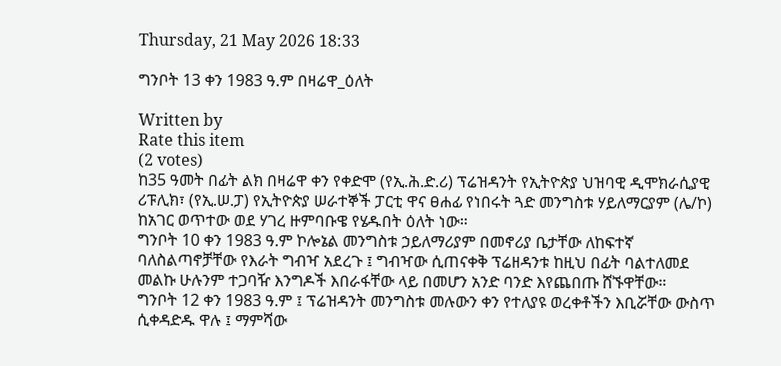Thursday, 21 May 2026 18:33

ግንቦት 13 ቀን 1983 ዓ.ም በዛሬዋ_ዕለት

Written by
Rate this item
(2 votes)
ከ35 ዓመት በፊት ልክ በዛሬዋ ቀን የቀድሞ (የኢ.ሕ.ድ.ሪ) ፕሬዝዳንት የኢትዮጵያ ህዝባዊ ዲሞክራሲያዊ ሪፑሊክ፣ (የኢ.ሠ.ፓ) የኢትዮጵያ ሠራተኞች ፓርቲ ዋና ፀሐፊ የነበሩት ጓድ መንግስቱ ሃይለማርያም (ሌ/ኮ) ከአገር ወጥተው ወደ ሃገረ ዙምባቡዌ የሄዱበት ዕለት ነው።
ግንቦት 10 ቀን 1983 ዓ.ም ኮሎኔል መንግስቱ ኃይለማሪያም በመኖሪያ ቤታቸው ለከፍተኛ ባለስልጣኖቻቸው የእራት ግብዣ አደረጉ ፤ ግብዣው ሲጠናቀቅ ፕሬዘዳንቱ ከዚህ በፊት ባልተለመደ መልኩ ሁሉንም ተጋባዥ እንግዶች እበራፋቸው ላይ በመሆን አንድ ባንድ እየጨበጡ ሸኙዋቸው።
ግንቦት 12 ቀን 1983 ዓ.ም ፤ ፕሬዝዳንት መንግስቱ መሉውን ቀን የተለያዩ ወረቀቶችን እቢሯቸው ውስጥ ሲቀዳድዱ ዋሉ ፤ ማምሻው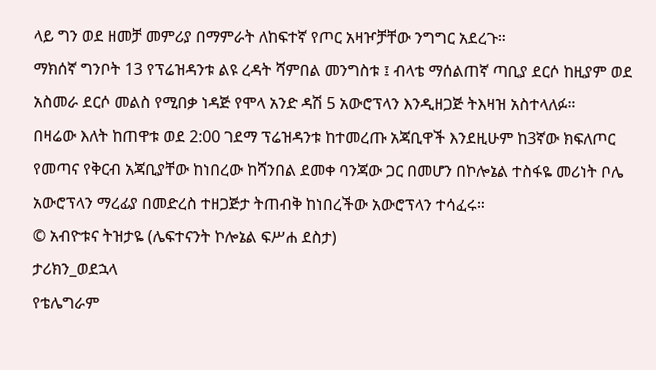ላይ ግን ወደ ዘመቻ መምሪያ በማምራት ለከፍተኛ የጦር አዛዦቻቸው ንግግር አደረጉ።
ማክሰኛ ግንቦት 13 የፕሬዝዳንቱ ልዩ ረዳት ሻምበል መንግስቱ ፤ ብላቴ ማሰልጠኛ ጣቢያ ደርሶ ከዚያም ወደ አስመራ ደርሶ መልስ የሚበቃ ነዳጅ የሞላ አንድ ዳሽ 5 አውሮፕላን እንዲዘጋጅ ትእዛዝ አስተላለፉ።
በዛሬው እለት ከጠዋቱ ወደ 2:00 ገደማ ፕሬዝዳንቱ ከተመረጡ አጃቢዋች እንደዚሁም ከ3ኛው ክፍለጦር የመጣና የቅርብ አጃቢያቸው ከነበረው ከሻንበል ደመቀ ባንጃው ጋር በመሆን በኮሎኔል ተስፋዬ መሪነት ቦሌ አውሮፕላን ማረፊያ በመድረስ ተዘጋጅታ ትጠብቅ ከነበረችው አውሮፕላን ተሳፈሩ።
© አብዮቱና ትዝታዬ (ሌፍተናንት ኮሎኔል ፍሥሐ ደስታ)
ታሪክን_ወደኋላ
የቴሌግራም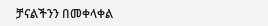ቻናልችንን በመቀላቀል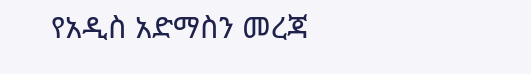የአዲስ አድማስን መረጃ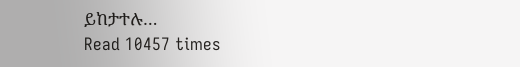ይከታተሉ…
Read 10457 times